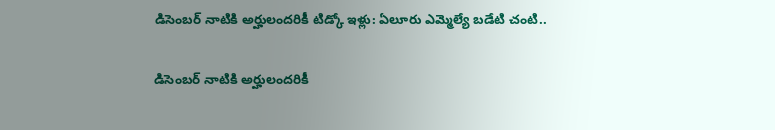డిసెంబర్‌ నాటికి అర్హులందరికీ టిడ్కో ఇళ్లు: ఏలూరు ఎమ్మెల్యే బడేటి చంటి..

డిసెంబర్‌ నాటికి అర్హులందరికీ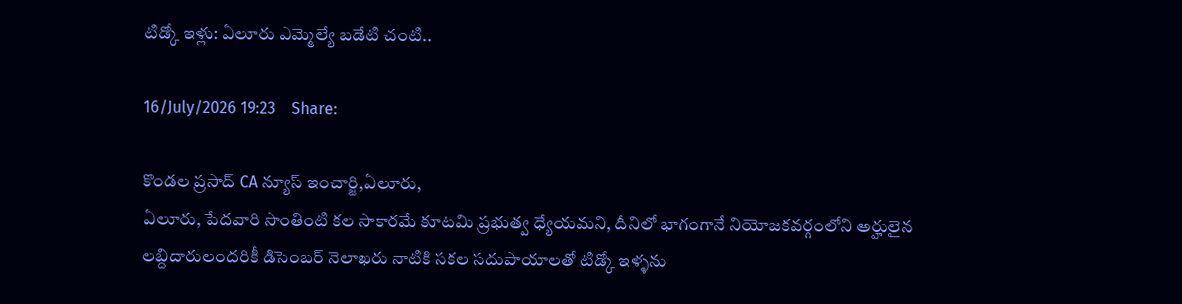టిడ్కో ఇళ్లు: ఏలూరు ఎమ్మెల్యే బడేటి చంటి..

16/July/2026 19:23    Share:

కొండల ప్రసాద్ CA న్యూస్ ఇంచార్జి,ఏలూరు,
ఏలూరు, పేదవారి సొంతింటి కల సాకారమే కూటమి ప్రభుత్వ ధ్యేయమని, దీనిలో భాగంగానే నియోజకవర్గంలోని అర్హులైన లబ్దిదారులందరికీ డిసెంబర్‌ నెలాఖరు నాటికి సకల సదుపాయాలతో టిడ్కో ఇళ్ళను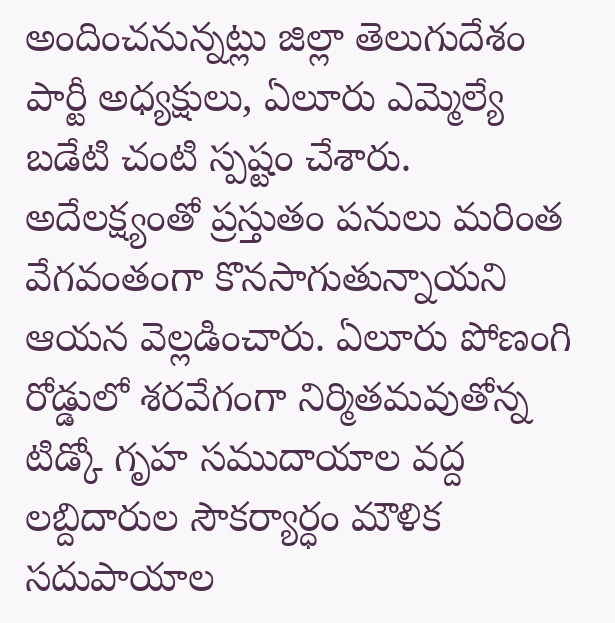అందించనున్నట్లు జిల్లా తెలుగుదేశం పార్టీ అధ్యక్షులు, ఏలూరు ఎమ్మెల్యే బడేటి చంటి స్పష్టం చేశారు. అదేలక్ష్యంతో ప్రస్తుతం పనులు మరింత వేగవంతంగా కొనసాగుతున్నాయని ఆయన వెల్లడించారు. ఏలూరు పోణంగి రోడ్డులో శరవేగంగా నిర్మితమవుతోన్న టిడ్కో గృహ సముదాయాల వద్ద లబ్దిదారుల సౌకర్యార్ధం మౌళిక సదుపాయాల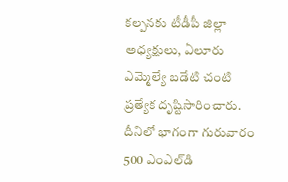కల్పనకు టీడీపీ జిల్లా అధ్యక్షులు, ఏలూరు ఎమ్మెల్యే బడేటి చంటి ప్రత్యేక దృష్టిసారించారు. దీనిలో భాగంగా గురువారం 500 ఎంఎల్‌డి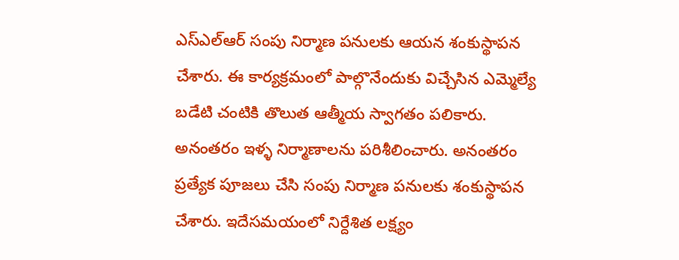ఎస్‌ఎల్‌ఆర్‌ సంపు నిర్మాణ పనులకు ఆయన శంకుస్థాపన చేశారు. ఈ కార్యక్రమంలో పాల్గొనేందుకు విచ్చేసిన ఎమ్మెల్యే బడేటి చంటికి తొలుత ఆత్మీయ స్వాగతం పలికారు. అనంతరం ఇళ్ళ నిర్మాణాలను పరిశీలించారు. అనంతరం ప్రత్యేక పూజలు చేసి సంపు నిర్మాణ పనులకు శంకుస్థాపన చేశారు. ఇదేసమయంలో నిర్దేశిత లక్ష్యం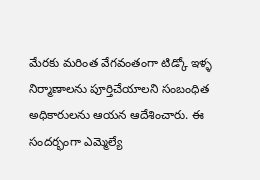మేరకు మరింత వేగవంతంగా టిడ్కో ఇళ్ళ నిర్మాణాలను పూర్తిచేయాలని సంబంధిత అధికారులను ఆయన ఆదేశించారు. ఈ సందర్భంగా ఎమ్మెల్యే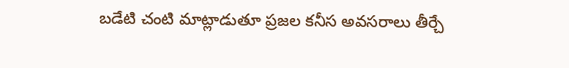బడేటి చంటి మాట్లాడుతూ ప్రజల కనీస అవసరాలు తీర్చే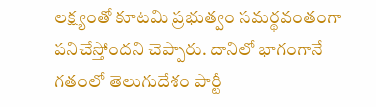లక్ష్యంతో కూటమి ప్రభుత్వం సమర్థవంతంగా పనిచేస్తోందని చెప్పారు. దానిలో భాగంగానే గతంలో తెలుగుదేశం పార్టీ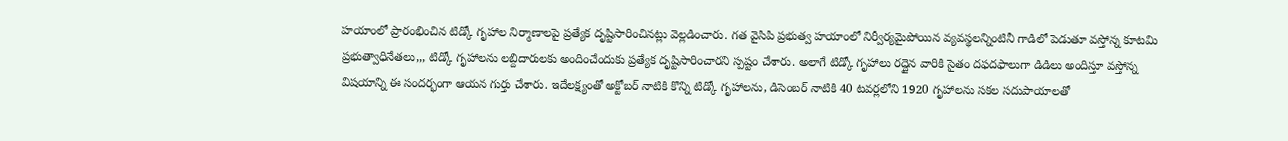హయాంలో ప్రారంభించిన టిడ్కో గృహాల నిర్మాణాలపై ప్రత్యేక దృష్టిసారించినట్లు వెల్లడించారు. గత వైసిపి ప్రభుత్వ హయాంలో నిర్వీర్యమైపోయిన వ్యవస్థలన్నింటినీ గాడిలో పెడుతూ వస్తోన్న కూటమి ప్రభుత్వాధినేతలు,,, టిడ్కో గృహాలను లబ్దిదారులకు అందించేందుకు ప్రత్యేక దృష్టిసారించారని స్పష్టం చేశారు. అలాగే టిడ్కో గృహాలు రద్దైన వారికి సైతం దఫదఫాలుగా డిడిలు అందిస్తూ వస్తోన్న విషయాన్ని ఈ సందర్భంగా ఆయన గుర్తు చేశారు. ఇదేలక్ష్యంతో అక్టోబర్‌ నాటికి కొన్ని టిడ్కో గృహాలను, డిసెంబర్‌ నాటికి 40 టవర్లలోని 1920 గృహాలను సకల సదుపాయాలతో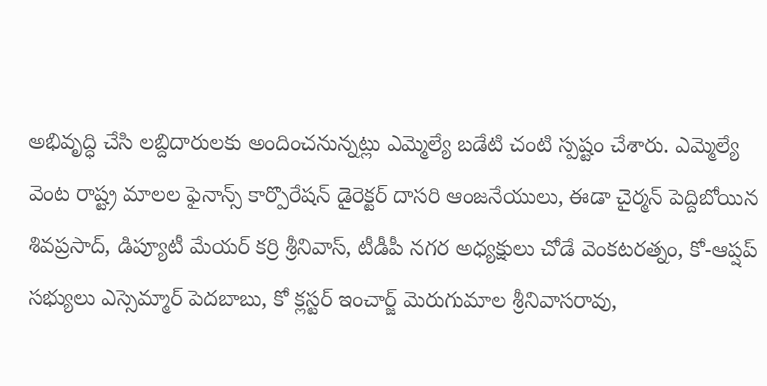అభివృద్ధి చేసి లబ్దిదారులకు అందించనున్నట్లు ఎమ్మెల్యే బడేటి చంటి స్పష్టం చేశారు. ఎమ్మెల్యే వెంట రాష్ట్ర మాలల ఫైనాన్స్‌ కార్పొరేషన్‌ డైరెక్టర్‌ దాసరి ఆంజనేయులు, ఈడా చైర్మన్‌ పెద్దిబోయిన శివప్రసాద్‌, డిప్యూటీ మేయర్‌ కర్రి శ్రీనివాస్‌, టీడీపీ నగర అధ్యక్షులు చోడే వెంకటరత్నం, కో-ఆప్షప్‌ సభ్యులు ఎస్సెమ్మార్‌ పెదబాబు, కో క్లస్టర్ ఇంచార్జ్ మెరుగుమాల శ్రీనివాసరావు,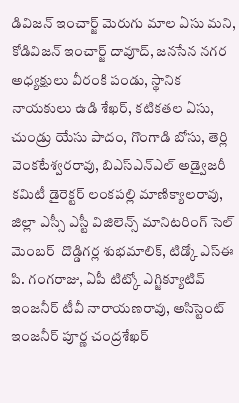డివిజన్ ఇంచార్జ్ మెరుగు మాల ఏసు మని, కోడివిజన్ ఇంచార్జ్ దావూద్, జనసేన నగర అధ్యక్షులు వీరంకి పండు, స్థానిక నాయకులు ఉడి శేఖర్, కటికతల ఏసు, చుండ్రు యేసు పాదం, గొంగాడి బోసు, తెర్లి వెంకటేశ్వరరావు, బిఎస్ఎన్ఎల్ అడ్వైజరీ కమిటీ డైరెక్టర్ లంకపల్లి మాణిక్యాలరావు, జిల్లా ఎస్సీ ఎస్టీ విజిలెన్స్ మానిటరింగ్ సెల్ మెంబర్  దొడ్డిగర్ల శుభమాలిక్, టిడ్కో ఎస్‌ఈ పి. గంగరాజు, ఏపీ టిట్కో ఎగ్జిక్యూటివ్ ఇంజనీర్‌ టీవీ నారాయణరావు, అసిస్టెంట్ ఇంజనీర్ పూర్ణ చంద్రశేఖర్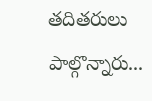తదితరులు పాల్గొన్నారు...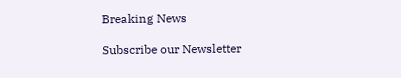Breaking News

Subscribe our Newsletter